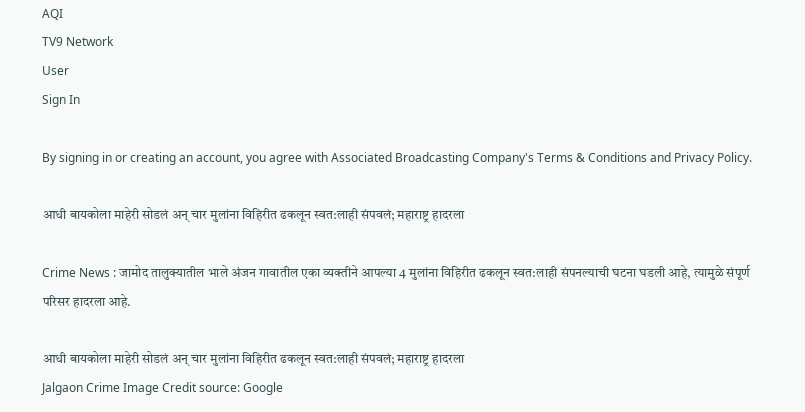AQI
TV9 Network
User
Sign In

By signing in or creating an account, you agree with Associated Broadcasting Company's Terms & Conditions and Privacy Policy.

आधी बायकोला माहेरी सोडलं अन् चार मुलांना विहिरीत ढकलून स्वत:लाही संपवलं; महाराष्ट्र हादरला

Crime News : जामोद तालुक्यातील भाले अंजन गावातील एका व्यक्तीने आपल्या 4 मुलांना विहिरीत ढकलून स्वत:लाही संपनल्याची घटना घडली आहे, त्यामुळे संपूर्ण परिसर हादरला आहे.

आधी बायकोला माहेरी सोडलं अन् चार मुलांना विहिरीत ढकलून स्वत:लाही संपवलं; महाराष्ट्र हादरला
Jalgaon Crime Image Credit source: Google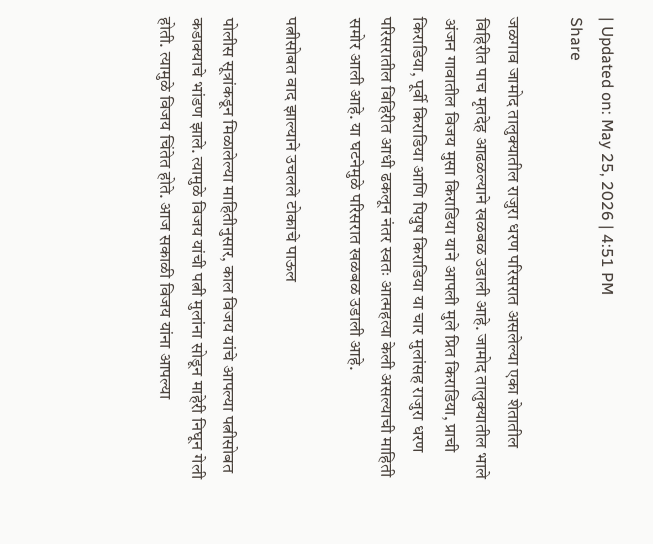| Updated on: May 25, 2026 | 4:51 PM
Share

जळगाव जामोद तालुक्यातील राजुरा धरण परिसरात असलेल्या एका शेतातील विहिरीत पाच मृतदेह आढळल्याने खळबळ उडाली आहे. जामोद तालुक्यातील भाले अंजन गावातील विजय मुसा किराडिया याने आपली मुले प्रित किराडिया, प्राची किराडिया, पूर्वी किराडिया आणि पियुष किराडिया या चार मुलांसह राजुरा धरण परिसरातील विहिरीत आधी ढकलून नंतर स्वतः आत्महत्या केली असल्याची माहिती समोर आली आहे. या घटनेमुळे परिसरात खळबळ उडाली आहे.

पत्नीसोबत वाद झाल्याने उचलले टोकाचे पाऊल

पोलीस सूत्रांकडून मिळालेल्या माहितीनुसार, काल विजय यांचे आपल्या पत्नीसोबत कडाक्याचे भांडण झाले. त्यामुळे विजय यांची पत्नी मुलांना सोडून माहेरी निघून गेली होती. त्यामुळे विजय चिंतेत होते. आज सकाळी विजय यांना आपल्या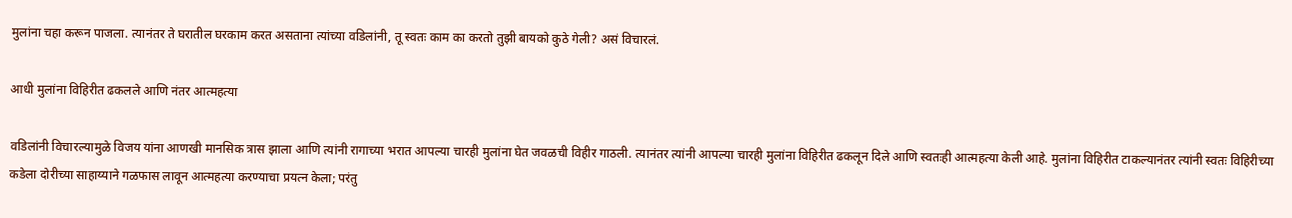मुलांना चहा करून पाजला. त्यानंतर ते घरातील घरकाम करत असताना त्यांच्या वडिलांनी, तू स्वतः काम का करतो तुझी बायको कुठे गेली? असं विचारलं.

आधी मुलांना विहिरीत ढकलले आणि नंतर आत्महत्या

वडिलांनी विचारल्यामुळे विजय यांना आणखी मानसिक त्रास झाला आणि त्यांनी रागाच्या भरात आपल्या चारही मुलांना घेत जवळची विहीर गाठली. त्यानंतर त्यांनी आपल्या चारही मुलांना विहिरीत ढकलून दिले आणि स्वतःही आत्महत्या केली आहे. मुलांना विहिरीत टाकल्यानंतर त्यांनी स्वतः विहिरीच्या कडेला दोरीच्या साहाय्याने गळफास लावून आत्महत्या करण्याचा प्रयत्न केला; परंतु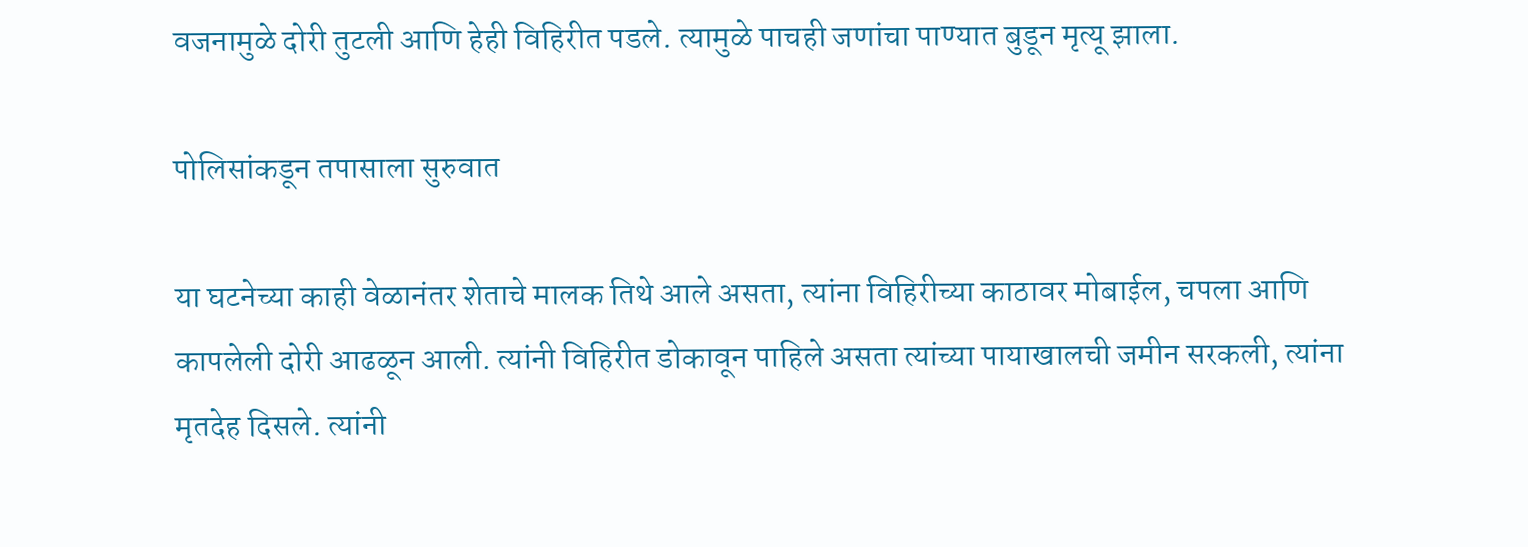वजनामुळे दोरी तुटली आणि हेही विहिरीत पडले. त्यामुळे पाचही जणांचा पाण्यात बुडून मृत्यू झाला.

पोलिसांकडून तपासाला सुरुवात

या घटनेच्या काही वेळानंतर शेताचे मालक तिथे आले असता, त्यांना विहिरीच्या काठावर मोबाईल, चपला आणि कापलेली दोरी आढळून आली. त्यांनी विहिरीत डोकावून पाहिले असता त्यांच्या पायाखालची जमीन सरकली, त्यांना मृतदेह दिसले. त्यांनी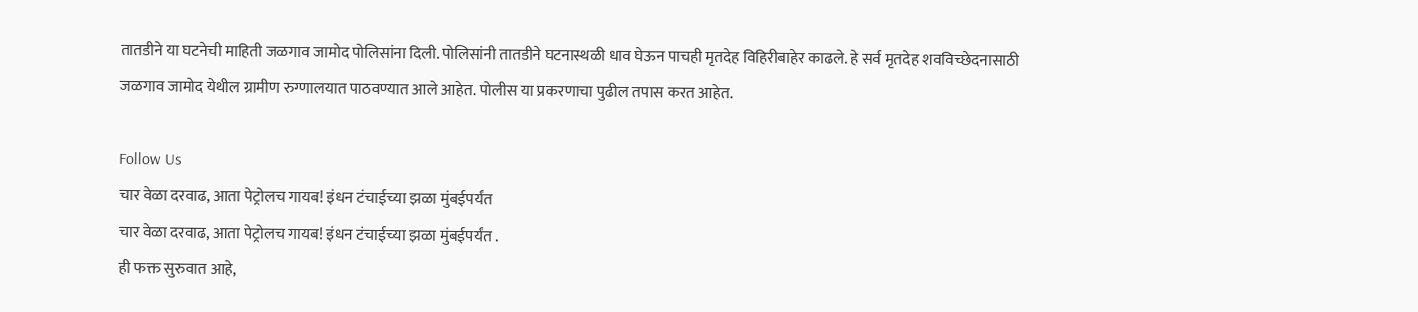तातडीने या घटनेची माहिती जळगाव जामोद पोलिसांना दिली. पोलिसांनी तातडीने घटनास्थळी धाव घेऊन पाचही मृतदेह विहिरीबाहेर काढले. हे सर्व मृतदेह शवविच्छेदनासाठी जळगाव जामोद येथील ग्रामीण रुग्णालयात पाठवण्यात आले आहेत. पोलीस या प्रकरणाचा पुढील तपास करत आहेत.

Follow Us
चार वेळा दरवाढ, आता पेट्रोलच गायब! इंधन टंचाईच्या झळा मुंबईपर्यंत
चार वेळा दरवाढ, आता पेट्रोलच गायब! इंधन टंचाईच्या झळा मुंबईपर्यंत .
ही फक्त सुरुवात आहे,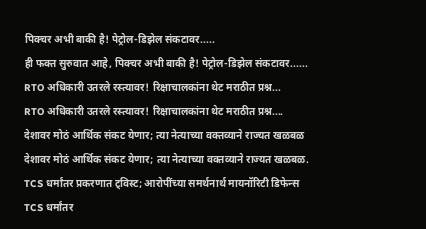पिक्चर अभी बाकी है! पेट्रोल-डिझेल संकटावर.....
ही फक्त सुरुवात आहे, पिक्चर अभी बाकी है! पेट्रोल-डिझेल संकटावर......
RTO अधिकारी उतरले रस्त्यावर! रिक्षाचालकांना थेट मराठीत प्रश्न...
RTO अधिकारी उतरले रस्त्यावर! रिक्षाचालकांना थेट मराठीत प्रश्न....
देशावर मोठं आर्थिक संकट येणार; त्या नेत्याच्या वक्तव्याने राज्यत खळबळ
देशावर मोठं आर्थिक संकट येणार; त्या नेत्याच्या वक्तव्याने राज्यत खळबळ.
TCS धर्मांतर प्रकरणात ट्विस्ट; आरोपींच्या समर्थनार्थ मायनॉरिटी डिफेन्स
TCS धर्मांतर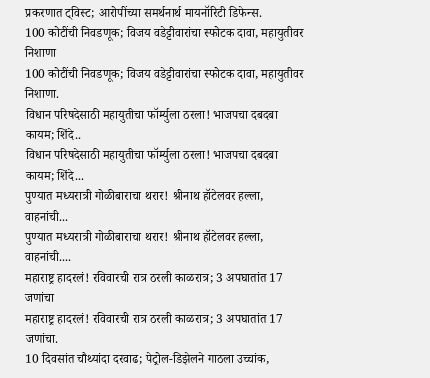प्रकरणात ट्विस्ट; आरोपींच्या समर्थनार्थ मायनॉरिटी डिफेन्स.
100 कोटींची निवडणूक; विजय वडेट्टीवारांचा स्फोटक दावा, महायुतीवर निशाणा
100 कोटींची निवडणूक; विजय वडेट्टीवारांचा स्फोटक दावा, महायुतीवर निशाणा.
विधान परिषदेसाठी महायुतीचा फॉर्म्युला ठरला! भाजपचा दबदबा कायम; शिंदे..
विधान परिषदेसाठी महायुतीचा फॉर्म्युला ठरला! भाजपचा दबदबा कायम; शिंदे...
पुण्यात मध्यरात्री गोळीबाराचा थरार! श्रीनाथ हॉटेलवर हल्ला, वाहनांची...
पुण्यात मध्यरात्री गोळीबाराचा थरार! श्रीनाथ हॉटेलवर हल्ला, वाहनांची....
महाराष्ट्र हादरलं! रविवारची रात्र ठरली काळरात्र; 3 अपघातांत 17 जणांचा
महाराष्ट्र हादरलं! रविवारची रात्र ठरली काळरात्र; 3 अपघातांत 17 जणांचा.
10 दिवसांत चौथ्यांदा दरवाढ; पेट्रोल-डिझेलने गाठला उच्चांक,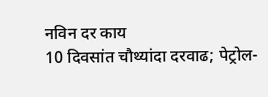नविन दर काय
10 दिवसांत चौथ्यांदा दरवाढ; पेट्रोल-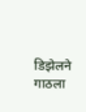डिझेलने गाठला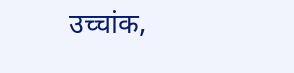उच्चांक,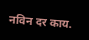नविन दर काय.